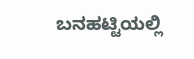ಬನಹಟ್ಟಿಯಲ್ಲಿ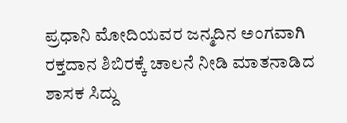ಪ್ರಧಾನಿ ಮೋದಿಯವರ ಜನ್ಮದಿನ ಅಂಗವಾಗಿ ರಕ್ತದಾನ ಶಿಬಿರಕ್ಕೆ ಚಾಲನೆ ನೀಡಿ ಮಾತನಾಡಿದ ಶಾಸಕ ಸಿದ್ದು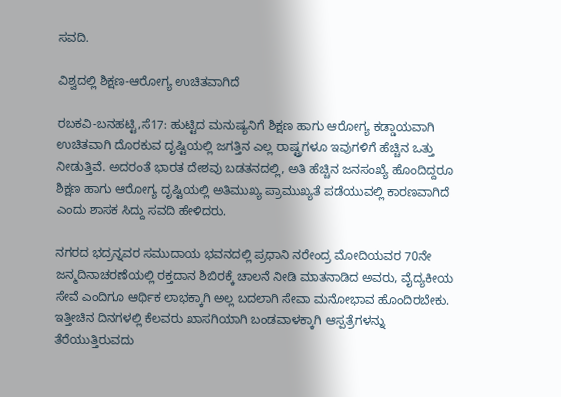ಸವದಿ.

ವಿಶ್ವದಲ್ಲಿ ಶಿಕ್ಷಣ-ಆರೋಗ್ಯ ಉಚಿತವಾಗಿದೆ

ರಬಕವಿ-ಬನಹಟ್ಟಿ,ಸೆ17: ಹುಟ್ಟಿದ ಮನುಷ್ಯನಿಗೆ ಶಿಕ್ಷಣ ಹಾಗು ಆರೋಗ್ಯ ಕಡ್ಡಾಯವಾಗಿ ಉಚಿತವಾಗಿ ದೊರಕುವ ದೃಷ್ಟಿಯಲ್ಲಿ ಜಗತ್ತಿನ ಎಲ್ಲ ರಾಷ್ಟ್ರಗಳೂ ಇವುಗಳಿಗೆ ಹೆಚ್ಚಿನ ಒತ್ತು ನೀಡುತ್ತಿವೆ. ಅದರಂತೆ ಭಾರತ ದೇಶವು ಬಡತನದಲ್ಲಿ, ಅತಿ ಹೆಚ್ಚಿನ ಜನಸಂಖ್ಯೆ ಹೊಂದಿದ್ದರೂ ಶಿಕ್ಷಣ ಹಾಗು ಆರೋಗ್ಯ ದೃಷ್ಟಿಯಲ್ಲಿ ಅತಿಮುಖ್ಯ ಪ್ರಾಮುಖ್ಯತೆ ಪಡೆಯುವಲ್ಲಿ ಕಾರಣವಾಗಿದೆ ಎಂದು ಶಾಸಕ ಸಿದ್ದು ಸವದಿ ಹೇಳಿದರು.

ನಗರದ ಭದ್ರನ್ನವರ ಸಮುದಾಯ ಭವನದಲ್ಲಿ ಪ್ರಧಾನಿ ನರೇಂದ್ರ ಮೋದಿಯವರ 70ನೇ ಜನ್ಮದಿನಾಚರಣೆಯಲ್ಲಿ ರಕ್ತದಾನ ಶಿಬಿರಕ್ಕೆ ಚಾಲನೆ ನೀಡಿ ಮಾತನಾಡಿದ ಅವರು, ವೈದ್ಯಕೀಯ ಸೇವೆ ಎಂದಿಗೂ ಆರ್ಥಿಕ ಲಾಭಕ್ಕಾಗಿ ಅಲ್ಲ ಬದಲಾಗಿ ಸೇವಾ ಮನೋಭಾವ ಹೊಂದಿರಬೇಕು. ಇತ್ತೀಚಿನ ದಿನಗಳಲ್ಲಿ ಕೆಲವರು ಖಾಸಗಿಯಾಗಿ ಬಂಡವಾಳಕ್ಕಾಗಿ ಆಸ್ಪತ್ರೆಗಳನ್ನು ತೆರೆಯುತ್ತಿರುವದು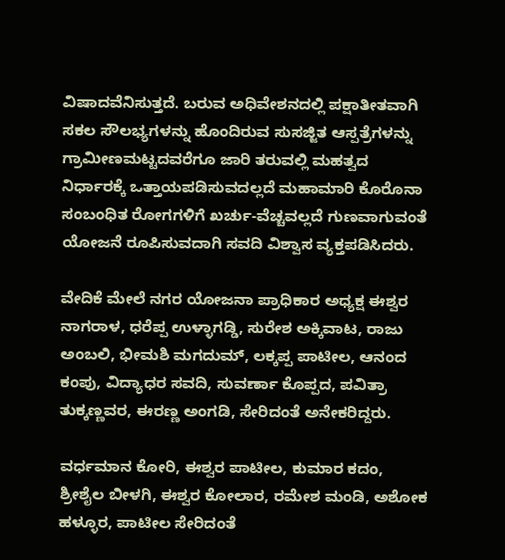ವಿಷಾದವೆನಿಸುತ್ತದೆ. ಬರುವ ಅಧಿವೇಶನದಲ್ಲಿ ಪಕ್ಷಾತೀತವಾಗಿ ಸಕಲ ಸೌಲಭ್ಯಗಳನ್ನು ಹೊಂದಿರುವ ಸುಸಜ್ಜಿತ ಆಸ್ಪತ್ರೆಗಳನ್ನು ಗ್ರಾಮೀಣಮಟ್ಟದವರೆಗೂ ಜಾರಿ ತರುವಲ್ಲಿ ಮಹತ್ವದ ನಿರ್ಧಾರಕ್ಕೆ ಒತ್ತಾಯಪಡಿಸುವದಲ್ಲದೆ ಮಹಾಮಾರಿ ಕೊರೊನಾ ಸಂಬಂಧಿತ ರೋಗಗಳಿಗೆ ಖರ್ಚು-ವೆಚ್ಚವಲ್ಲದೆ ಗುಣವಾಗುವಂತೆ ಯೋಜನೆ ರೂಪಿಸುವದಾಗಿ ಸವದಿ ವಿಶ್ವಾಸ ವ್ಯಕ್ತಪಡಿಸಿದರು.

ವೇದಿಕೆ ಮೇಲೆ ನಗರ ಯೋಜನಾ ಪ್ರಾಧಿಕಾರ ಅಧ್ಯಕ್ಷ ಈಶ್ವರ ನಾಗರಾಳ, ಧರೆಪ್ಪ ಉಳ್ಳಾಗಡ್ಡಿ, ಸುರೇಶ ಅಕ್ಕಿವಾಟ, ರಾಜು ಅಂಬಲಿ, ಭೀಮಶಿ ಮಗದುಮ್, ಲಕ್ಕಪ್ಪ ಪಾಟೀಲ, ಆನಂದ ಕಂಪು, ವಿದ್ಯಾಧರ ಸವದಿ, ಸುವರ್ಣಾ ಕೊಪ್ಪದ, ಪವಿತ್ರಾ ತುಕ್ಕಣ್ಣವರ, ಈರಣ್ಣ ಅಂಗಡಿ, ಸೇರಿದಂತೆ ಅನೇಕರಿದ್ದರು.

ವರ್ಧಮಾನ ಕೋರಿ, ಈಶ್ವರ ಪಾಟೀಲ, ಕುಮಾರ ಕದಂ, ಶ್ರೀಶೈಲ ಬೀಳಗಿ, ಈಶ್ವರ ಕೋಲಾರ, ರಮೇಶ ಮಂಡಿ, ಅಶೋಕ ಹಳ್ಳೂರ, ಪಾಟೀಲ ಸೇರಿದಂತೆ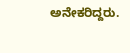ಅನೇಕರಿದ್ದರು.